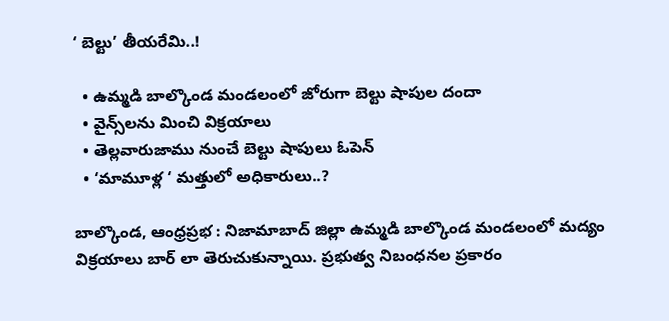‘ బెల్టు’ తీయరేమి..!

  • ఉమ్మడి బాల్కొండ మండలంలో జోరుగా బెల్టు షాపుల దందా
  • వైన్స్‌లను మించి విక్రయాలు
  • తెల్లవారుజాము నుంచే బెల్టు షాపులు ఓపెన్
  • ‘మామూళ్ల ‘ మత్తులో అధికారులు..?

బాల్కొండ, ఆంధ్రప్రభ : నిజామాబాద్ జిల్లా ఉమ్మడి బాల్కొండ మండలంలో మద్యం విక్రయాలు బార్ లా తెరుచుకున్నాయి. ప్రభుత్వ నిబంధనల ప్రకారం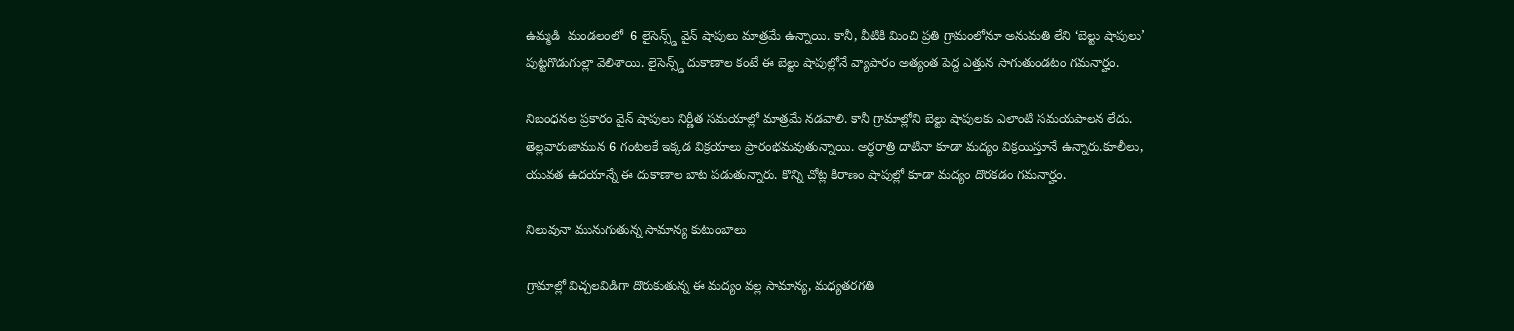ఉమ్మడి  మండలంలో  6 లైసెన్స్డ్ వైన్ షాపులు మాత్రమే ఉన్నాయి. కానీ, వీటికి మించి ప్రతి గ్రామంలోనూ అనుమతి లేని ‘బెల్టు షాపులు’ పుట్టగొడుగుల్లా వెలిశాయి. లైసెన్స్డ్ దుకాణాల కంటే ఈ బెల్టు షాపుల్లోనే వ్యాపారం అత్యంత పెద్ద ఎత్తున సాగుతుండటం గమనార్హం.

నిబంధనల ప్రకారం వైన్ షాపులు నిర్ణీత సమయాల్లో మాత్రమే నడవాలి. కానీ గ్రామాల్లోని బెల్టు షాపులకు ఎలాంటి సమయపాలన లేదు. తెల్లవారుజామున 6 గంటలకే ఇక్కడ విక్రయాలు ప్రారంభమవుతున్నాయి. అర్ధరాత్రి దాటినా కూడా మద్యం విక్రయిస్తూనే ఉన్నారు.కూలీలు, యువత ఉదయాన్నే ఈ దుకాణాల బాట పడుతున్నారు. కొన్ని చోట్ల కిరాణం షాపుల్లో కూడా మద్యం దొరకడం గమనార్హం.

నిలువునా మునుగుతున్న సామాన్య కుటుంబాలు

గ్రామాల్లో విచ్చలవిడిగా దొరుకుతున్న ఈ మద్యం వల్ల సామాన్య, మధ్యతరగతి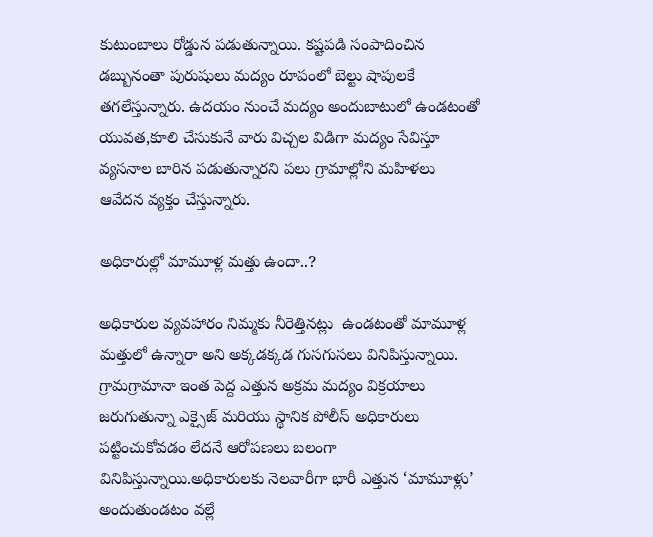కుటుంబాలు రోడ్డున పడుతున్నాయి. కష్టపడి సంపాదించిన డబ్బునంతా పురుషులు మద్యం రూపంలో బెల్టు షాపులకే తగలేస్తున్నారు. ఉదయం నుంచే మద్యం అందుబాటులో ఉండటంతో యువత,కూలి చేసుకునే వారు విచ్చల విడిగా మద్యం సేవిస్తూ  వ్యసనాల బారిన పడుతున్నారని పలు గ్రామాల్లోని మహిళలు ఆవేదన వ్యక్తం చేస్తున్నారు.

అధికారుల్లో మామూళ్ల మత్తు ఉందా..?

అధికారుల వ్యవహారం నిమ్మకు నీరెత్తినట్లు  ఉండటంతో మామూళ్ల మత్తులో ఉన్నారా అని అక్కడక్కడ గుసగుసలు వినిపిస్తున్నాయి.
గ్రామగ్రామానా ఇంత పెద్ద ఎత్తున అక్రమ మద్యం విక్రయాలు జరుగుతున్నా ఎక్సైజ్ మరియు స్థానిక పోలీస్ అధికారులు పట్టించుకోవడం లేదనే ఆరోపణలు బలంగా వినిపిస్తున్నాయి.అధికారులకు నెలవారీగా భారీ ఎత్తున ‘మామూళ్లు’ అందుతుండటం వల్లే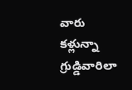వారు కళ్లున్నా గ్రుడ్డివారిలా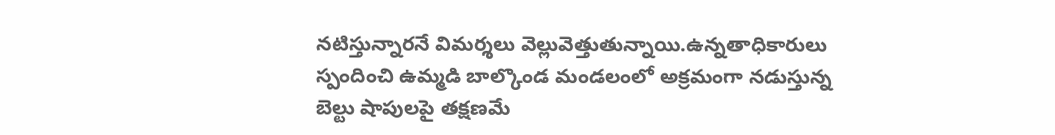నటిస్తున్నారనే విమర్శలు వెల్లువెత్తుతున్నాయి.ఉన్నతాధికారులు స్పందించి ఉమ్మడి బాల్కొండ మండలంలో అక్రమంగా నడుస్తున్న బెల్టు షాపులపై తక్షణమే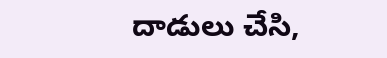దాడులు చేసి,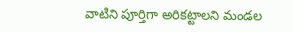వాటిని పూర్తిగా అరికట్టాలని మండల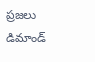ప్రజలు డిమాండ్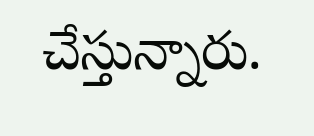చేస్తున్నారు.